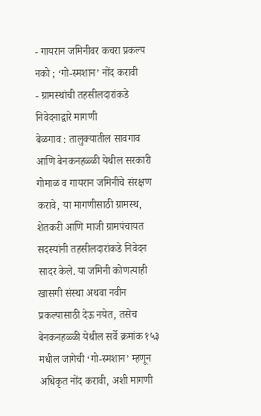- गायरान जमिनीवर कचरा प्रकल्प नको ; ‘गो-स्मशान’ नोंद करावी
- ग्रामस्थांची तहसीलदारांकडे निवेदनाद्वारे मागणी
बेळगाव : तालुक्यातील सावगाव आणि बेनकनहळ्ळी येथील सरकारी गोमाळ व गायरान जमिनींचे संरक्षण करावे, या मागणीसाठी ग्रामस्थ, शेतकरी आणि माजी ग्रामपंचायत सदस्यांनी तहसीलदारांकडे निवेदन सादर केले. या जमिनी कोणत्याही खासगी संस्था अथवा नवीन प्रकल्पासाठी देऊ नयेत, तसेच बेनकनहळ्ळी येथील सर्वे क्रमांक १५३ मधील जागेची ‘गो-स्मशान’ म्हणून अधिकृत नोंद करावी, अशी मागणी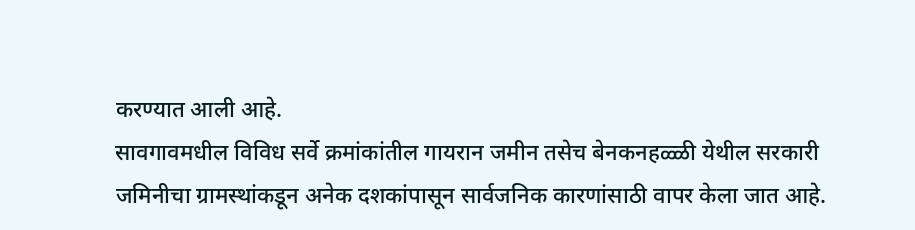करण्यात आली आहे.
सावगावमधील विविध सर्वे क्रमांकांतील गायरान जमीन तसेच बेनकनहळ्ळी येथील सरकारी जमिनीचा ग्रामस्थांकडून अनेक दशकांपासून सार्वजनिक कारणांसाठी वापर केला जात आहे.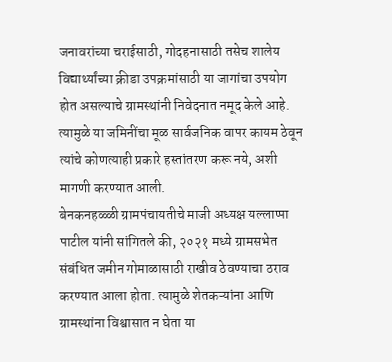जनावरांच्या चराईसाठी, गोदहनासाठी तसेच शालेय विद्यार्थ्यांच्या क्रीडा उपक्रमांसाठी या जागांचा उपयोग होत असल्याचे ग्रामस्थांनी निवेदनात नमूद केले आहे. त्यामुळे या जमिनींचा मूळ सार्वजनिक वापर कायम ठेवून त्यांचे कोणत्याही प्रकारे हस्तांतरण करू नये, अशी मागणी करण्यात आली.
बेनकनहळ्ळी ग्रामपंचायतीचे माजी अध्यक्ष यल्लाप्पा पाटील यांनी सांगितले की, २०२१ मध्ये ग्रामसभेत संबंधित जमीन गोमाळासाठी राखीव ठेवण्याचा ठराव करण्यात आला होता. त्यामुळे शेतकऱ्यांना आणि ग्रामस्थांना विश्वासात न घेता या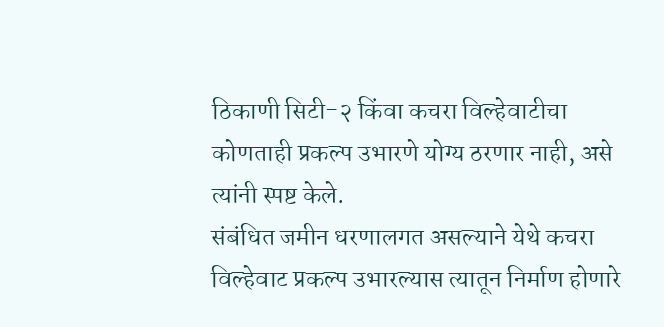ठिकाणी सिटी-२ किंवा कचरा विल्हेवाटीचा कोणताही प्रकल्प उभारणे योग्य ठरणार नाही, असे त्यांनी स्पष्ट केले.
संबंधित जमीन धरणालगत असल्याने येथे कचरा विल्हेवाट प्रकल्प उभारल्यास त्यातून निर्माण होणारे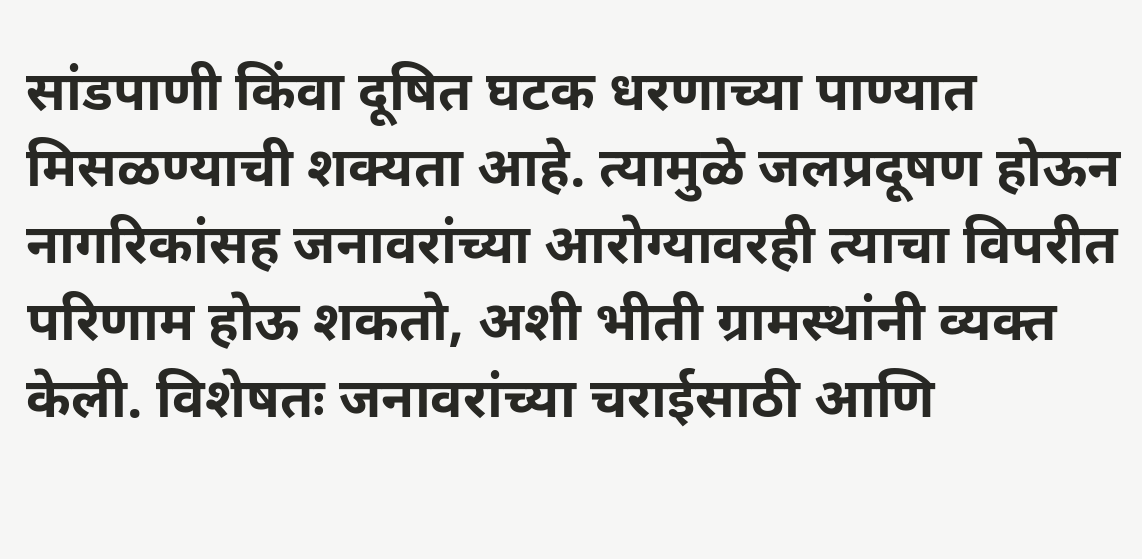सांडपाणी किंवा दूषित घटक धरणाच्या पाण्यात मिसळण्याची शक्यता आहे. त्यामुळे जलप्रदूषण होऊन नागरिकांसह जनावरांच्या आरोग्यावरही त्याचा विपरीत परिणाम होऊ शकतो, अशी भीती ग्रामस्थांनी व्यक्त केली. विशेषतः जनावरांच्या चराईसाठी आणि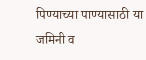पिण्याच्या पाण्यासाठी या जमिनी व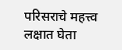परिसराचे महत्त्व लक्षात घेता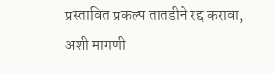प्रस्तावित प्रकल्प तातडीने रद्द करावा, अशी मागणी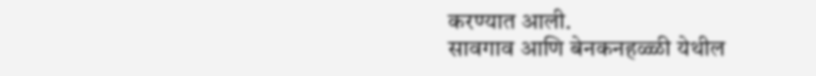करण्यात आली.
सावगाव आणि बेनकनहळ्ळी येथील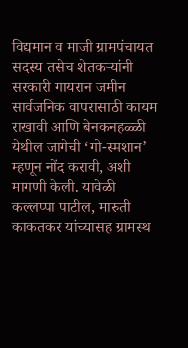विद्यमान व माजी ग्रामपंचायत सदस्य तसेच शेतकऱ्यांनी सरकारी गायरान जमीन सार्वजनिक वापरासाठी कायम राखावी आणि बेनकनहळ्ळी येथील जागेची ‘गो-स्मशान’ म्हणून नोंद करावी, अशी मागणी केली. यावेळी कल्लप्पा पाटील, मारुती काकतकर यांच्यासह ग्रामस्थ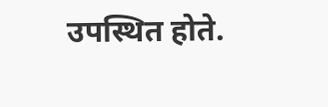उपस्थित होते.